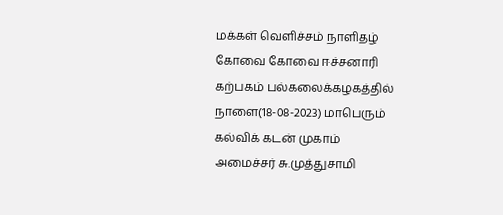மக்கள் வெளிச்சம் நாளிதழ்
கோவை கோவை ஈச்சனாரி கற்பகம் பல்கலைக்கழகத்தில் நாளை(18-08-2023) மாபெரும் கல்விக் கடன் முகாம்
அமைச்சர் சு.முத்துசாமி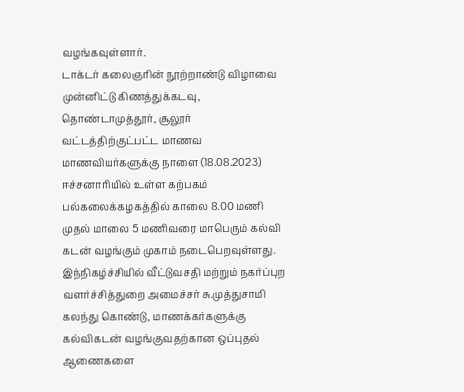வழங்கவுள்ளார்.
டாக்டர் கலைஞரின் நூற்றாண்டு விழாவை முன்னிட்டு கிணத்துக்கடவு, தொண்டாமுத்தூர், சூலூர் வட்டத்திற்குட்பட்ட மாணவ மாணவியர்களுக்கு நாளை (18.08.2023) ஈச்சனாரியில் உள்ள கற்பகம் பல்கலைக்கழகத்தில் காலை 8.00 மணி முதல் மாலை 5 மணிவரை மாபெரும் கல்வி கடன் வழங்கும் முகாம் நடைபெறவுள்ளது. இந்நிகழ்ச்சியில் வீட்டுவசதி மற்றும் நகர்ப்புற வளர்ச்சித்துறை அமைச்சர் சு.முத்துசாமி கலந்து கொண்டு, மாணக்கர்களுக்கு கல்விகடன் வழங்குவதற்கான ஒப்புதல் ஆணைகளை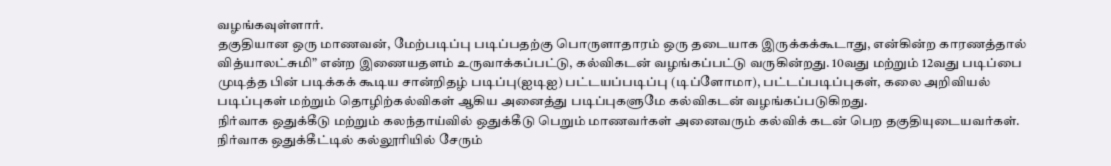வழங்கவுள்ளார்.
தகுதியான ஒரு மாணவன், மேற்படிப்பு படிப்பதற்கு பொருளாதாரம் ஒரு தடையாக இருக்கக்கூடாது, என்கின்ற காரணத்தால் வித்யாலட்சுமி” என்ற இணையதளம் உருவாக்கப்பட்டு, கல்விகடன் வழங்கப்பட்டு வருகின்றது. 10வது மற்றும் 12வது படிப்பை முடித்த பின் படிக்கக் கூடிய சான்றிதழ் படிப்பு(ஐடிஐ) பட்டயப்படிப்பு (டிப்ளோமா), பட்டப்படிப்புகள், கலை அறிவியல் படிப்புகள் மற்றும் தொழிற்கல்விகள் ஆகிய அனைத்து படிப்புகளுமே கல்விகடன் வழங்கப்படுகிறது.
நிர்வாக ஒதுக்கீடு மற்றும் கலந்தாய்வில் ஒதுக்கீடு பெறும் மாணவர்கள் அனைவரும் கல்விக் கடன் பெற தகுதியுடையவர்கள். நிர்வாக ஒதுக்கீட்டில் கல்லூரியில் சேரும்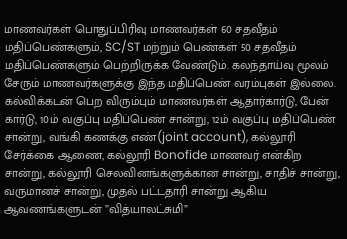மாணவர்கள் பொதுப்பிரிவு மாணவர்கள் 60 சதவீதம் மதிப்பெண்களும், SC/ST மற்றும் பெண்கள் 50 சதவீதம் மதிப்பெண்களும் பெற்றிருக்க வேண்டும். கலந்தாய்வு மூலம் சேரும் மாணவர்களுக்கு இந்த மதிப்பெண் வரம்புகள் இல்லை.
கல்விக்கடன் பெற விரும்பும் மாணவர்கள் ஆதார்கார்டு, பேன் கார்டு, 10ம் வகுப்பு மதிப்பெண் சான்று, 12ம் வகுப்பு மதிப்பெண் சான்று, வங்கி கணக்கு எண்(joint account), கல்லூரி சேர்க்கை ஆணை, கல்லூரி Bonofide மாணவர் என்கிற சான்று, கல்லூரி செலவினங்களுக்கான சான்று, சாதிச் சான்று, வருமானச் சான்று, முதல் பட்டதாரி சான்று ஆகிய ஆவணங்களுடன் ”வித்யாலட்சுமி”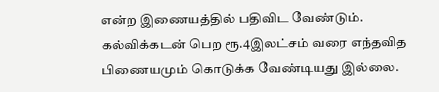என்ற இணையத்தில் பதிவிட வேண்டும்.
கல்விக்கடன் பெற ரூ.4இலட்சம் வரை எந்தவித பிணையமும் கொடுக்க வேண்டியது இல்லை.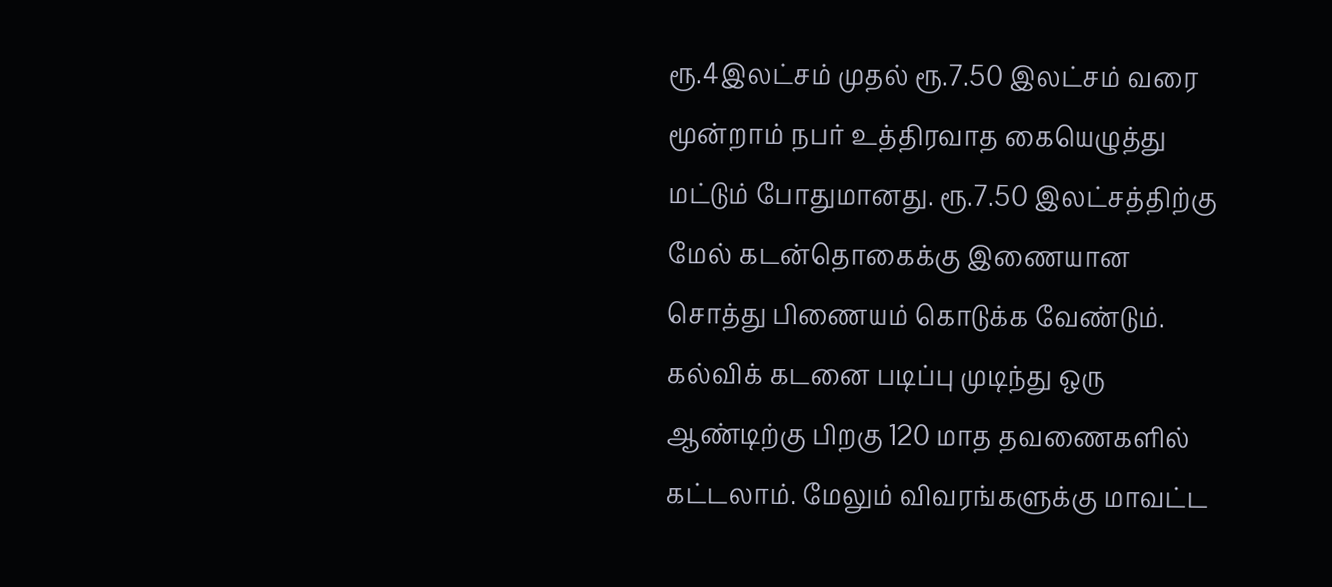ரூ.4இலட்சம் முதல் ரூ.7.50 இலட்சம் வரை மூன்றாம் நபர் உத்திரவாத கையெழுத்து மட்டும் போதுமானது. ரூ.7.50 இலட்சத்திற்கு மேல் கடன்தொகைக்கு இணையான சொத்து பிணையம் கொடுக்க வேண்டும். கல்விக் கடனை படிப்பு முடிந்து ஒரு ஆண்டிற்கு பிறகு 120 மாத தவணைகளில் கட்டலாம். மேலும் விவரங்களுக்கு மாவட்ட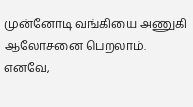முன்னோடி வங்கியை அணுகி ஆலோசனை பெறலாம்.
எனவே,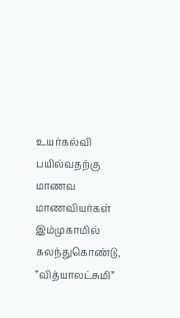உயர்கல்வி பயில்வதற்கு மாணவ மாணவியர்கள் இம்முகாமில் கலந்துகொண்டு, ”வித்யாலட்சுமி”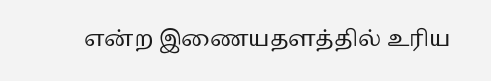என்ற இணையதளத்தில் உரிய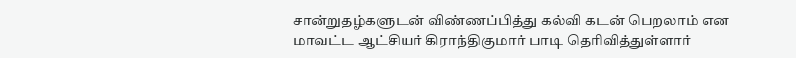சான்றுதழ்களுடன் விண்ணப்பித்து கல்வி கடன் பெறலாம் என மாவட்ட ஆட்சியர் கிராந்திகுமார் பாடி தெரிவித்துள்ளார்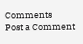Comments
Post a Comment